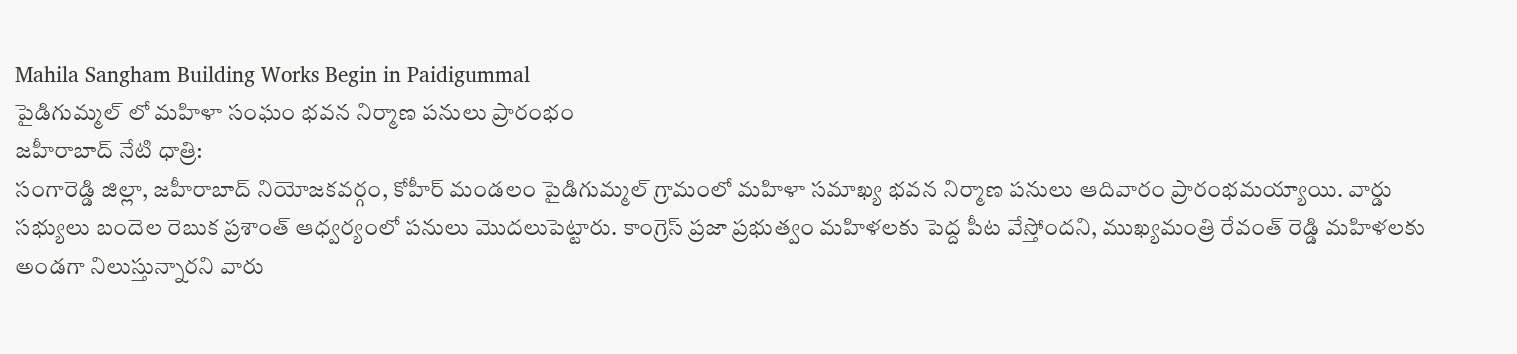Mahila Sangham Building Works Begin in Paidigummal
పైడిగుమ్మల్ లో మహిళా సంఘం భవన నిర్మాణ పనులు ప్రారంభం
జహీరాబాద్ నేటి ధాత్రి:
సంగారెడ్డి జిల్లా, జహీరాబాద్ నియోజకవర్గం, కోహీర్ మండలం పైడిగుమ్మల్ గ్రామంలో మహిళా సమాఖ్య భవన నిర్మాణ పనులు ఆదివారం ప్రారంభమయ్యాయి. వార్డు సభ్యులు బందెల రెబుక ప్రశాంత్ ఆధ్వర్యంలో పనులు మొదలుపెట్టారు. కాంగ్రెస్ ప్రజా ప్రభుత్వం మహిళలకు పెద్ద పీట వేస్తోందని, ముఖ్యమంత్రి రేవంత్ రెడ్డి మహిళలకు అండగా నిలుస్తున్నారని వారు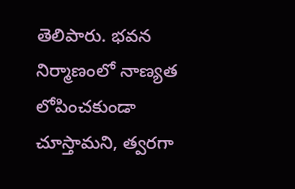తెలిపారు. భవన నిర్మాణంలో నాణ్యత లోపించకుండా చూస్తామని, త్వరగా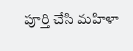పూర్తి చేసి మహిళా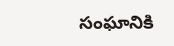సంఘానికి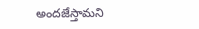అందజేస్తామని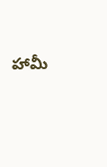హామీ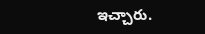ఇచ్చారు.